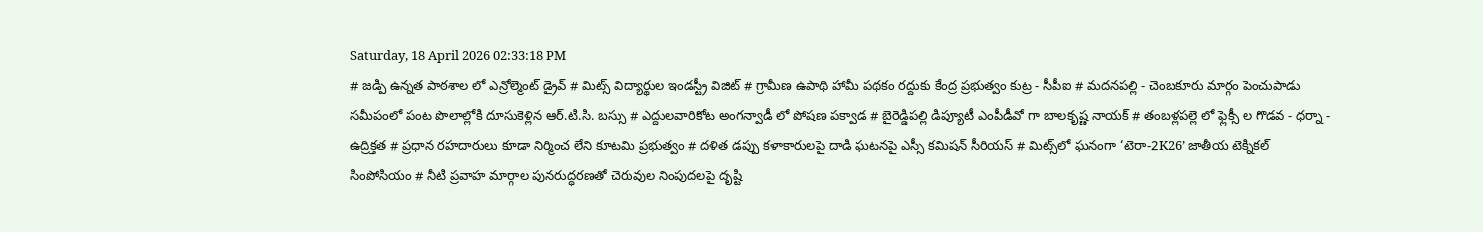Saturday, 18 April 2026 02:33:18 PM
# జడ్పి ఉన్నత పాఠశాల లో ఎన్రోల్మెంట్ డ్రైవ్ # మిట్స్ విద్యార్థుల ఇండస్ట్రీ విజిట్ # గ్రామీణ ఉపాథి హామీ పథకం రద్దుకు కేంద్ర ప్రభుత్వం కుట్ర - సీపీఐ # మదనపల్లి - చెంబకూరు మార్గం పెంచుపాడు సమీపంలో పంట పొలాల్లోకి దూసుకెళ్లిన ఆర్.టి.సి. బస్సు # ఎద్దులవారికోట అంగన్వాడీ లో పోషణ పక్వాడ # బైరెడ్డిపల్లి డిప్యూటీ ఎంపీడీవో గా బాలకృష్ణ నాయక్ # తంబళ్లపల్లె లో ఫ్లెక్సీ ల గొడవ - ధర్నా - ఉద్రిక్తత # ప్రధాన రహదారులు కూడా నిర్మించ లేని కూటమి ప్రభుత్వం # దళిత డప్పు కళాకారులపై దాడి ఘటనపై ఎస్సీ కమిషన్ సీరియస్ # మిట్స్‌లో ఘనంగా ‘టెరా-2K26’ జాతీయ టెక్నికల్ సింపోసియం # నీటి ప్రవాహ మార్గాల పునరుద్ధరణతో చెరువుల నింపుదలపై దృష్టి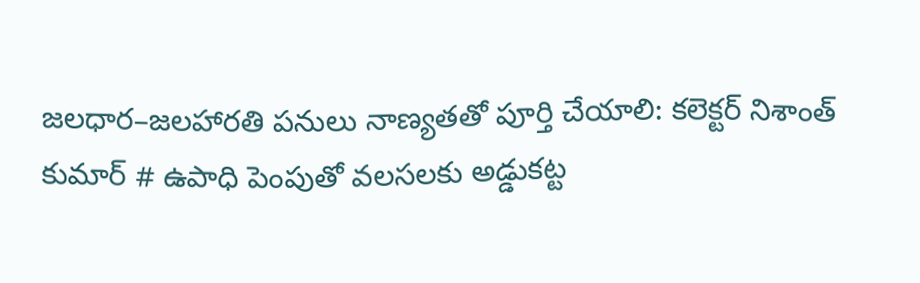జలధార–జలహారతి పనులు నాణ్యతతో పూర్తి చేయాలి: కలెక్టర్ నిశాంత్ కుమార్ # ఉపాధి పెంపుతో వలసలకు అడ్డుకట్ట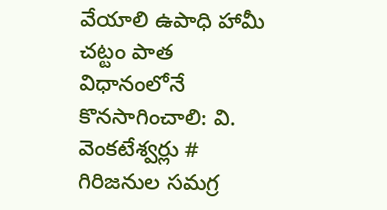వేయాలి ఉపాధి హామీ చట్టం పాత విధానంలోనే కొనసాగించాలి: వి. వెంకటేశ్వర్లు # గిరిజనుల సమగ్ర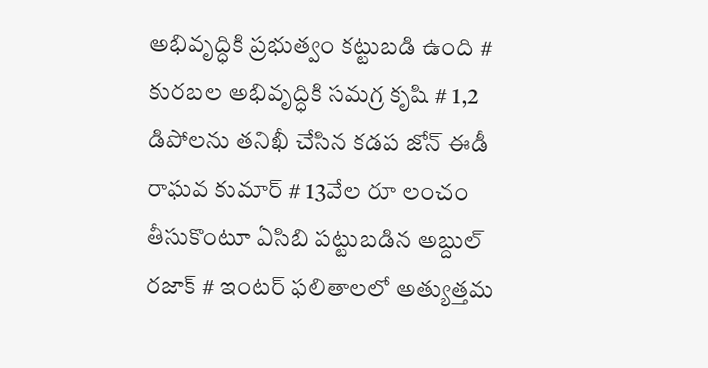అభివృద్ధికి ప్రభుత్వం కట్టుబడి ఉంది # కురబల అభివృద్ధికి సమగ్ర కృషి # 1,2 డిపోలను తనిఖీ చేసిన కడప జోన్ ఈడీ రాఘవ కుమార్ # 13వేల రూ లంచం తీసుకొంటూ ఏసిబి పట్టుబడిన అబ్దుల్ రజాక్ # ఇంటర్ ఫలితాలలో అత్యుత్తమ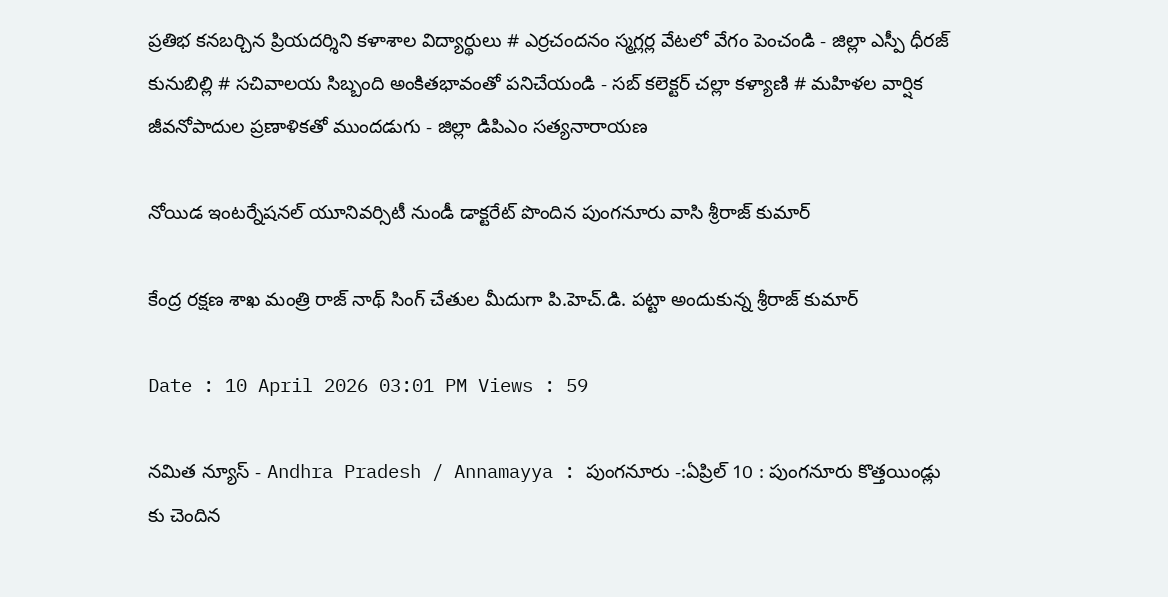ప్రతిభ కనబర్చిన ప్రియదర్శిని కళాశాల విద్యార్థులు # ఎర్రచందనం స్మగ్లర్ల వేటలో వేగం పెంచండి - జిల్లా ఎస్పీ ధీరజ్ కునుబిల్లి # సచివాలయ సిబ్బంది అంకితభావంతో పనిచేయండి - సబ్ కలెక్టర్ చల్లా కళ్యాణి # మహిళల వార్షిక జీవనోపాదుల ప్రణాళికతో ముందడుగు - జిల్లా డిపిఎం సత్యనారాయణ

నోయిడ ఇంటర్నేషనల్ యూనివర్సిటీ నుండీ డాక్టరేట్ పొందిన పుంగనూరు వాసి శ్రీరాజ్ కుమార్

కేంద్ర రక్షణ శాఖ మంత్రి రాజ్ నాథ్ సింగ్ చేతుల మీదుగా పి.హెచ్.డి. పట్టా అందుకున్న శ్రీరాజ్ కుమార్

Date : 10 April 2026 03:01 PM Views : 59

నమిత న్యూస్ - Andhra Pradesh / Annamayya : పుంగనూరు -:ఏప్రిల్ 10 : పుంగనూరు కొత్తయిండ్లు కు చెందిన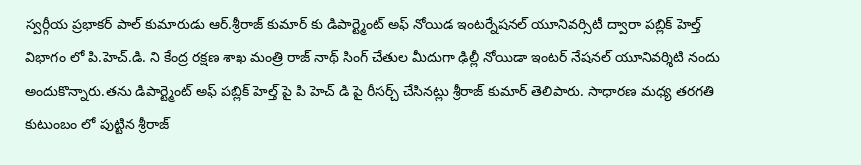స్వర్గీయ ప్రభాకర్ పాల్ కుమారుడు ఆర్.శ్రీరాజ్ కుమార్ కు డిపార్ట్మెంట్ అఫ్ నోయిడ ఇంటర్నేషనల్ యూనివర్సిటీ ద్వారా పబ్లిక్ హెల్త్ విభాగం లో పి.హెచ్.డి. ని కేంద్ర రక్షణ శాఖ మంత్రి రాజ్ నాథ్ సింగ్ చేతుల మీదుగా ఢిల్లీ నోయిడా ఇంటర్ నేషనల్ యూనివర్శిటి నందు అందుకొన్నారు.తను డిపార్ట్మెంట్ అఫ్ పబ్లిక్ హెల్త్ పై పి హెచ్ డి పై రీసర్చ్ చేసినట్లు శ్రీరాజ్ కుమార్ తెలిపారు. సాధారణ మధ్య తరగతి కుటుంబం లో పుట్టిన శ్రీరాజ్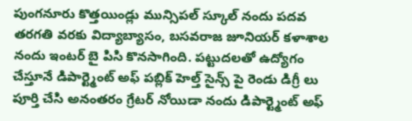పుంగనూరు కొత్తయిండ్లు మున్సిపల్ స్కూల్ నందు పదవ తరగతి వరకు విద్యాబ్యాసం, బసవరాజ జూనియర్ కళాశాల నందు ఇంటర్ బై పిసి కొనసాగింది. పట్టుదలతో ఉద్యోగం చేస్తూనే డిపార్ట్మెంట్ అఫ్ పబ్లిక్ హెల్త్ సైన్స్ పై రెండు డిగ్రీ లు పూర్తి చేసి అనంతరం గ్రేటర్ నోయిడా నందు డిపార్ట్మెంట్ అఫ్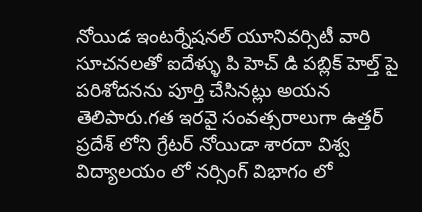నోయిడ ఇంటర్నేషనల్ యూనివర్సిటీ వారి సూచనలతో ఐదేళ్ళు పి హెచ్ డి పబ్లిక్ హెల్త్ పై పరిశోదనను పూర్తి చేసినట్లు అయన తెలిపారు.గత ఇరవై సంవత్సరాలుగా ఉత్తర్ ప్రదేశ్ లోని గ్రేటర్ నోయిడా శారదా విశ్వ విద్యాలయం లో నర్సింగ్ విభాగం లో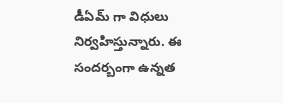డీఏమ్ గా విధులు నిర్వహిస్తున్నారు. ఈ సందర్బంగా ఉన్నత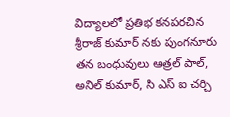విద్యాలలో ప్రతిభ కనపరచిన శ్రీరాజ్ కుమార్ నకు పుంగనూరు తన బంధువులు ఆత్రల్ పాల్, అనిల్ కుమార్, సి ఎస్ ఐ చర్చి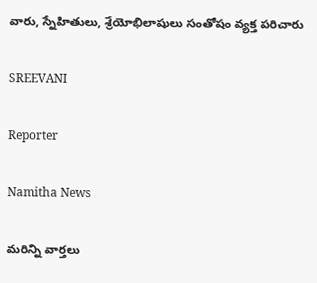వారు, స్నేహితులు, శ్రేయోభిలాషులు సంతోషం వ్యక్త పరిచారు

SREEVANI

Reporter

Namitha News

మరిన్ని వార్తలు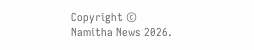Copyright © Namitha News 2026.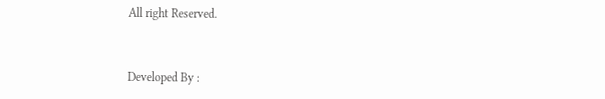All right Reserved.



Developed By :